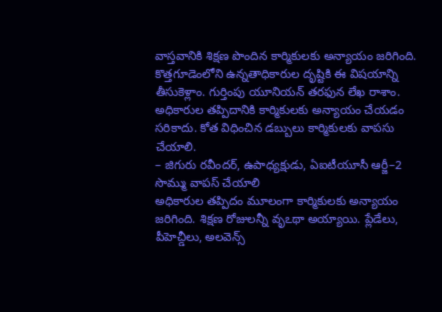వాస్తవానికి శిక్షణ పొందిన కార్మికులకు అన్యాయం జరిగింది. కొత్తగూడెంలోని ఉన్నతాధికారుల దృష్టికి ఈ విషయాన్ని తీసుకెళ్లాం. గుర్తింపు యూనియన్ తరఫున లేఖ రాశాం. అధికారుల తప్పిదానికి కార్మికులకు అన్యాయం చేయడం సరికాదు. కోత విధించిన డబ్బులు కార్మికులకు వాపసు చేయాలి.
– జిగురు రవీందర్, ఉపాధ్యక్షుడు, ఏఐటీయూసీ ఆర్జీ–2
సొమ్ము వాపస్ చేయాలి
అధికారుల తప్పిదం మూలంగా కార్మికులకు అన్యాయం జరిగింది. శిక్షణ రోజులన్నీ వృఽథా అయ్యాయి. ప్లేడేలు, పీహెచ్డీలు, అలవెన్స్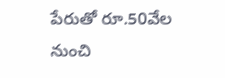పేరుతో రూ.50వేల నుంచి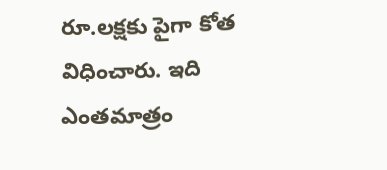రూ.లక్షకు పైగా కోత విధించారు. ఇది ఎంతమాత్రం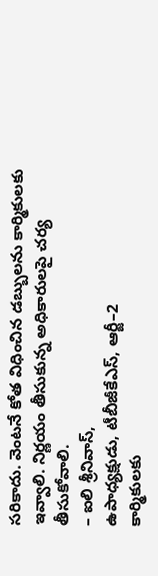సరికాదు. వెంటనే కోత విధించిన డబ్బులను కార్మికులకు ఇవ్వాలి. నిర్ణయం తీసుకున్న అధికారులపై చర్య తీసుకోవాలి.
– ఐలి శ్రీనివాస్,
ఉపాధ్యక్షుడు, టీబీజీకేఎస్, ఆర్జీ–2
కార్మికులకు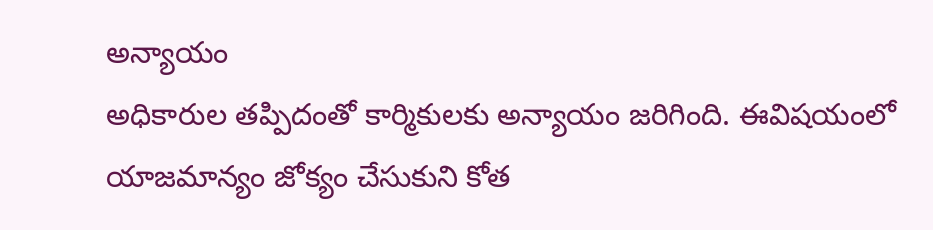అన్యాయం
అధికారుల తప్పిదంతో కార్మికులకు అన్యాయం జరిగింది. ఈవిషయంలో యాజమాన్యం జోక్యం చేసుకుని కోత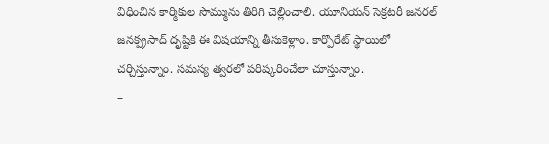విధించిన కార్మికుల సొమ్మును తిరిగి చెల్లించాలి. యూనియన్ సెక్రటరీ జనరల్ జనక్ప్రసాద్ దృష్టికి ఈ విషయాన్ని తీసుకెళ్లాం. కార్పొరేట్ స్థాయిలో చర్చిస్తున్నాం. సమస్య త్వరలో పరిష్కరించేలా చూస్తున్నాం.
–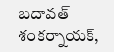బదావత్ శంకర్నాయక్,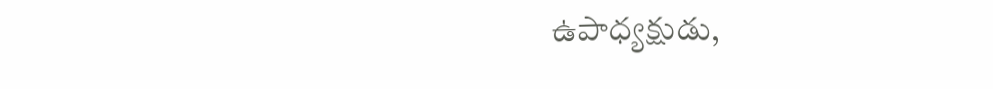ఉపాధ్యక్షుడు,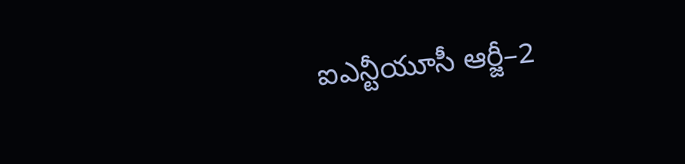ఐఎన్టీయూసీ ఆర్జీ–2